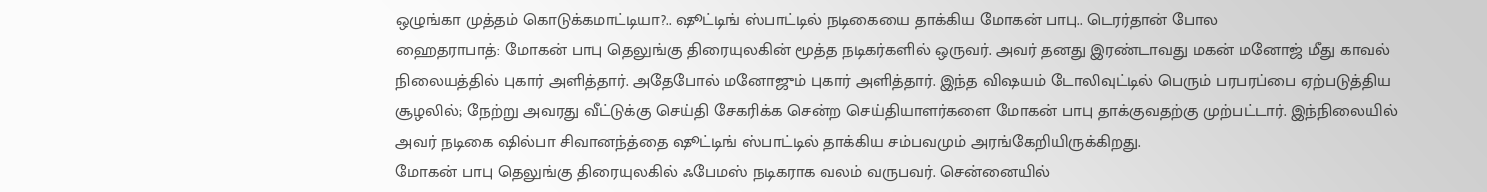ஒழுங்கா முத்தம் கொடுக்கமாட்டியா?.. ஷூட்டிங் ஸ்பாட்டில் நடிகையை தாக்கிய மோகன் பாபு.. டெரர்தான் போல
ஹைதராபாத்: மோகன் பாபு தெலுங்கு திரையுலகின் மூத்த நடிகர்களில் ஒருவர். அவர் தனது இரண்டாவது மகன் மனோஜ் மீது காவல் நிலையத்தில் புகார் அளித்தார். அதேபோல் மனோஜும் புகார் அளித்தார். இந்த விஷயம் டோலிவுட்டில் பெரும் பரபரப்பை ஏற்படுத்திய சூழலில்; நேற்று அவரது வீட்டுக்கு செய்தி சேகரிக்க சென்ற செய்தியாளர்களை மோகன் பாபு தாக்குவதற்கு முற்பட்டார். இந்நிலையில் அவர் நடிகை ஷில்பா சிவானந்த்தை ஷூட்டிங் ஸ்பாட்டில் தாக்கிய சம்பவமும் அரங்கேறியிருக்கிறது.
மோகன் பாபு தெலுங்கு திரையுலகில் ஃபேமஸ் நடிகராக வலம் வருபவர். சென்னையில்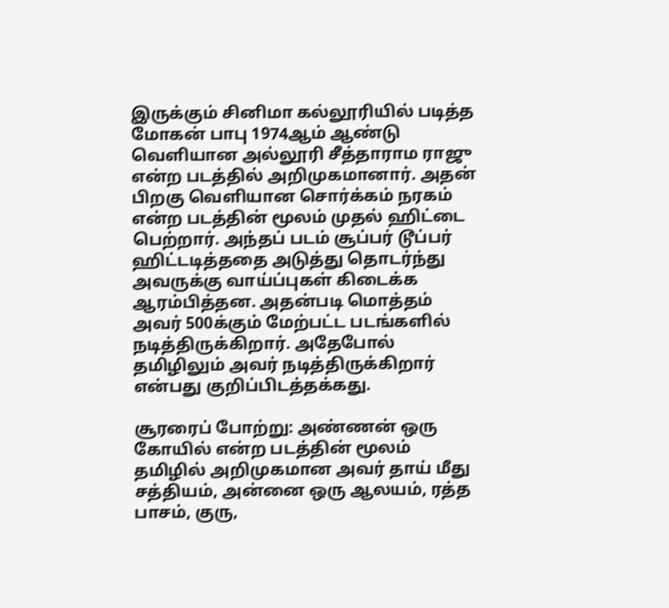இருக்கும் சினிமா கல்லூரியில் படித்த மோகன் பாபு 1974ஆம் ஆண்டு வெளியான அல்லூரி சீத்தாராம ராஜு என்ற படத்தில் அறிமுகமானார். அதன் பிறகு வெளியான சொர்க்கம் நரகம் என்ற படத்தின் மூலம் முதல் ஹிட்டை பெற்றார். அந்தப் படம் சூப்பர் டூப்பர் ஹிட்டடித்ததை அடுத்து தொடர்ந்து அவருக்கு வாய்ப்புகள் கிடைக்க ஆரம்பித்தன. அதன்படி மொத்தம் அவர் 500க்கும் மேற்பட்ட படங்களில் நடித்திருக்கிறார். அதேபோல் தமிழிலும் அவர் நடித்திருக்கிறார் என்பது குறிப்பிடத்தக்கது.

சூரரைப் போற்று: அண்ணன் ஒரு கோயில் என்ற படத்தின் மூலம் தமிழில் அறிமுகமான அவர் தாய் மீது சத்தியம், அன்னை ஒரு ஆலயம், ரத்த பாசம், குரு,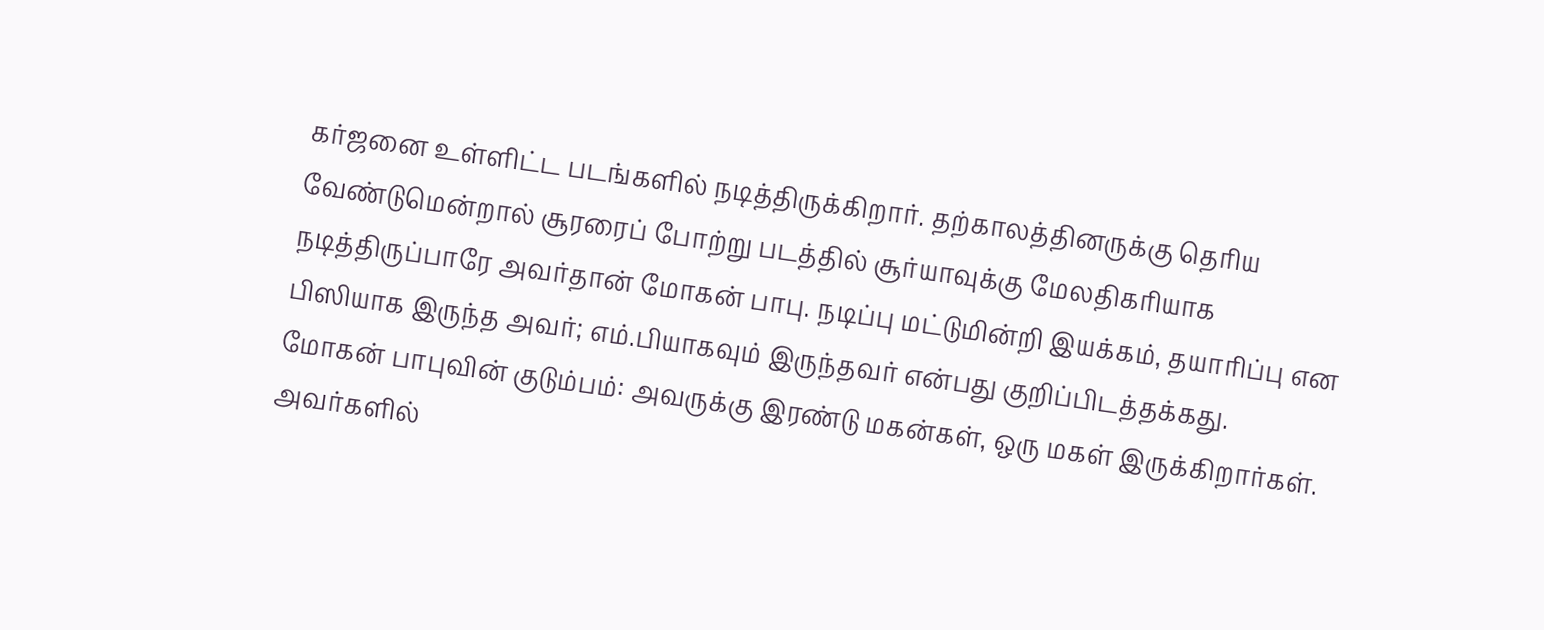கர்ஜனை உள்ளிட்ட படங்களில் நடித்திருக்கிறார். தற்காலத்தினருக்கு தெரிய வேண்டுமென்றால் சூரரைப் போற்று படத்தில் சூர்யாவுக்கு மேலதிகரியாக நடித்திருப்பாரே அவர்தான் மோகன் பாபு. நடிப்பு மட்டுமின்றி இயக்கம், தயாரிப்பு என பிஸியாக இருந்த அவர்; எம்.பியாகவும் இருந்தவர் என்பது குறிப்பிடத்தக்கது.
மோகன் பாபுவின் குடும்பம்: அவருக்கு இரண்டு மகன்கள், ஒரு மகள் இருக்கிறார்கள். அவர்களில்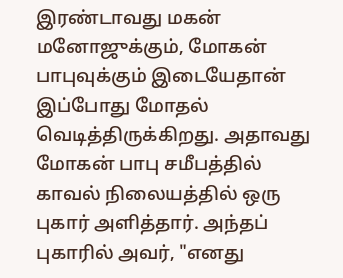இரண்டாவது மகன் மனோஜுக்கும், மோகன் பாபுவுக்கும் இடையேதான் இப்போது மோதல் வெடித்திருக்கிறது. அதாவது மோகன் பாபு சமீபத்தில் காவல் நிலையத்தில் ஒரு புகார் அளித்தார். அந்தப் புகாரில் அவர், "எனது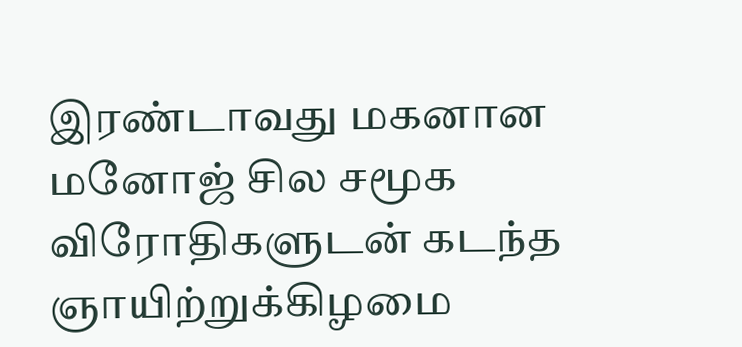இரண்டாவது மகனான மனோஜ் சில சமூக விரோதிகளுடன் கடந்த ஞாயிற்றுக்கிழமை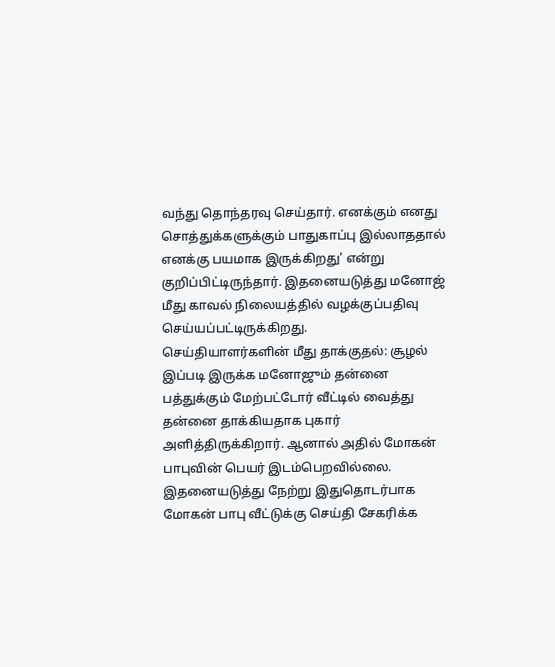வந்து தொந்தரவு செய்தார். எனக்கும் எனது சொத்துக்களுக்கும் பாதுகாப்பு இல்லாததால் எனக்கு பயமாக இருக்கிறது' என்று குறிப்பிட்டிருந்தார். இதனையடுத்து மனோஜ் மீது காவல் நிலையத்தில் வழக்குப்பதிவு செய்யப்பட்டிருக்கிறது.
செய்தியாளர்களின் மீது தாக்குதல்: சூழல் இப்படி இருக்க மனோஜும் தன்னை பத்துக்கும் மேற்பட்டோர் வீட்டில் வைத்து தன்னை தாக்கியதாக புகார் அளித்திருக்கிறார். ஆனால் அதில் மோகன் பாபுவின் பெயர் இடம்பெறவில்லை. இதனையடுத்து நேற்று இதுதொடர்பாக மோகன் பாபு வீட்டுக்கு செய்தி சேகரிக்க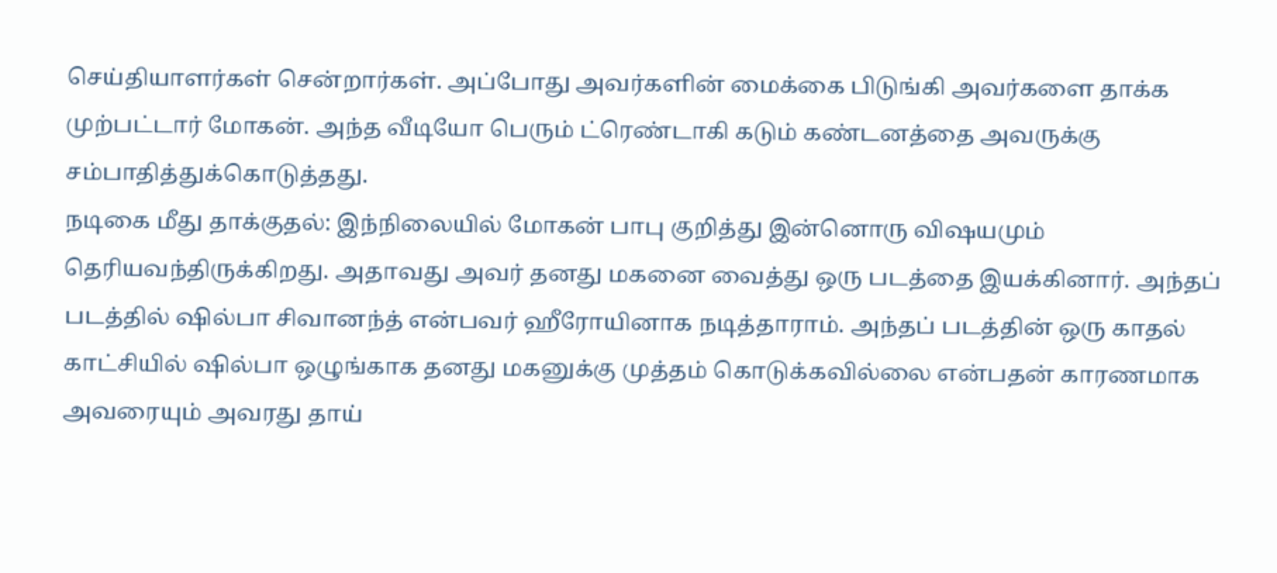செய்தியாளர்கள் சென்றார்கள். அப்போது அவர்களின் மைக்கை பிடுங்கி அவர்களை தாக்க முற்பட்டார் மோகன். அந்த வீடியோ பெரும் ட்ரெண்டாகி கடும் கண்டனத்தை அவருக்கு சம்பாதித்துக்கொடுத்தது.
நடிகை மீது தாக்குதல்: இந்நிலையில் மோகன் பாபு குறித்து இன்னொரு விஷயமும் தெரியவந்திருக்கிறது. அதாவது அவர் தனது மகனை வைத்து ஒரு படத்தை இயக்கினார். அந்தப் படத்தில் ஷில்பா சிவானந்த் என்பவர் ஹீரோயினாக நடித்தாராம். அந்தப் படத்தின் ஒரு காதல் காட்சியில் ஷில்பா ஒழுங்காக தனது மகனுக்கு முத்தம் கொடுக்கவில்லை என்பதன் காரணமாக அவரையும் அவரது தாய்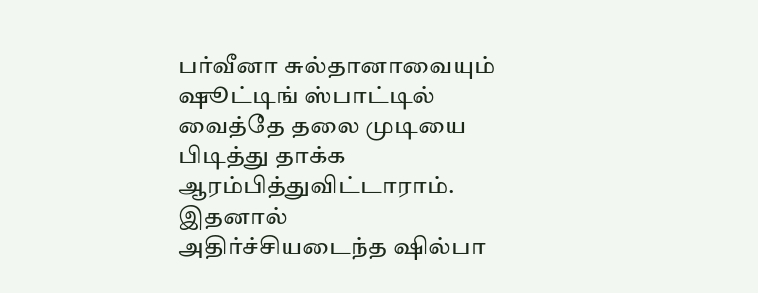பர்வீனா சுல்தானாவையும் ஷூட்டிங் ஸ்பாட்டில் வைத்தே தலை முடியை பிடித்து தாக்க ஆரம்பித்துவிட்டாராம். இதனால் அதிர்ச்சியடைந்த ஷில்பா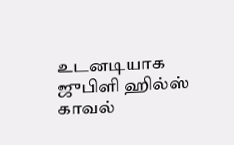உடனடியாக ஜுபிளி ஹில்ஸ் காவல்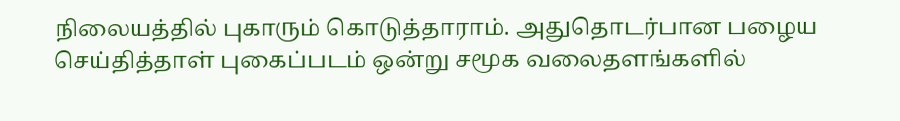நிலையத்தில் புகாரும் கொடுத்தாராம். அதுதொடர்பான பழைய செய்தித்தாள் புகைப்படம் ஒன்று சமூக வலைதளங்களில்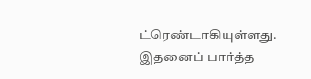ட்ரெண்டாகியுள்ளது. இதனைப் பார்த்த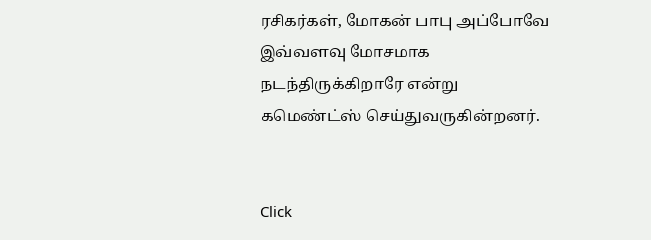ரசிகர்கள், மோகன் பாபு அப்போவே இவ்வளவு மோசமாக நடந்திருக்கிறாரே என்று கமெண்ட்ஸ் செய்துவருகின்றனர்.


Click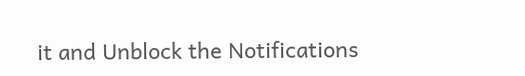it and Unblock the Notifications